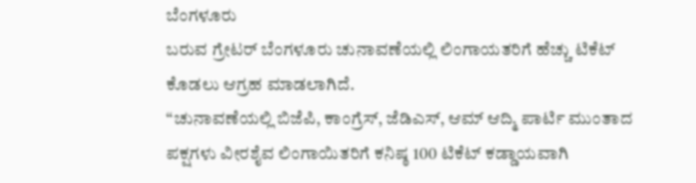ಬೆಂಗಳೂರು
ಬರುವ ಗ್ರೇಟರ್ ಬೆಂಗಳೂರು ಚುನಾವಣೆಯಲ್ಲಿ ಲಿಂಗಾಯತರಿಗೆ ಹೆಚ್ಚು ಟಿಕೆಟ್ ಕೊಡಲು ಆಗ್ರಹ ಮಾಡಲಾಗಿದೆ.
“ಚುನಾವಣೆಯಲ್ಲಿ ಬಿಜೆಪಿ, ಕಾಂಗ್ರೆಸ್, ಜೆಡಿಎಸ್, ಆಮ್ ಆದ್ಮಿ ಪಾರ್ಟಿ ಮುಂತಾದ ಪಕ್ಷಗಳು ವೀರಶೈವ ಲಿಂಗಾಯಿತರಿಗೆ ಕನಿಷ್ಠ 100 ಟಿಕೆಟ್ ಕಡ್ಡಾಯವಾಗಿ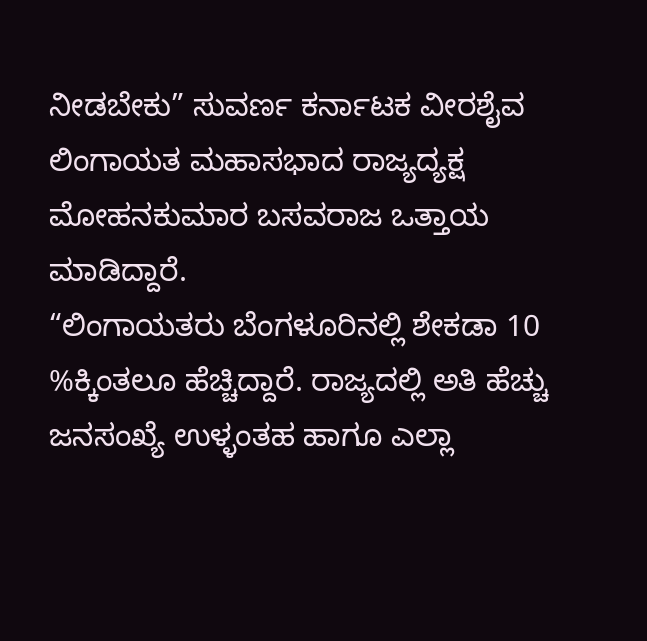ನೀಡಬೇಕು” ಸುವರ್ಣ ಕರ್ನಾಟಕ ವೀರಶೈವ ಲಿಂಗಾಯತ ಮಹಾಸಭಾದ ರಾಜ್ಯದ್ಯಕ್ಷ ಮೋಹನಕುಮಾರ ಬಸವರಾಜ ಒತ್ತಾಯ ಮಾಡಿದ್ದಾರೆ.
“ಲಿಂಗಾಯತರು ಬೆಂಗಳೂರಿನಲ್ಲಿ ಶೇಕಡಾ 10 %ಕ್ಕಿಂತಲೂ ಹೆಚ್ಚಿದ್ದಾರೆ. ರಾಜ್ಯದಲ್ಲಿ ಅತಿ ಹೆಚ್ಚು ಜನಸಂಖ್ಯೆ ಉಳ್ಳಂತಹ ಹಾಗೂ ಎಲ್ಲಾ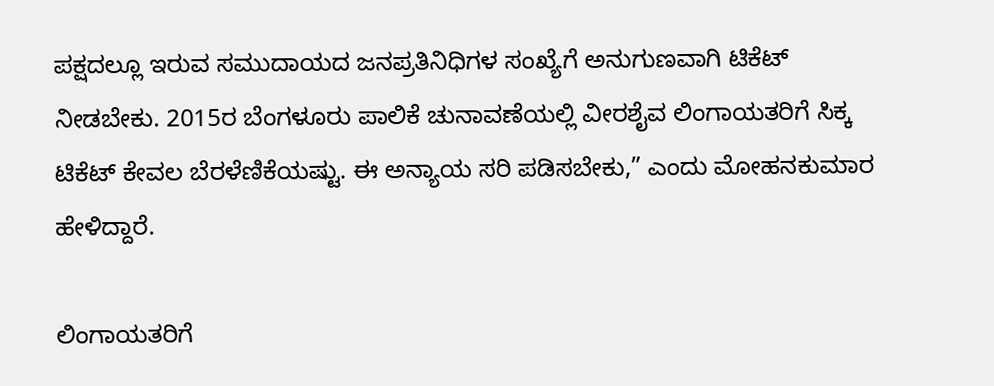ಪಕ್ಷದಲ್ಲೂ ಇರುವ ಸಮುದಾಯದ ಜನಪ್ರತಿನಿಧಿಗಳ ಸಂಖ್ಯೆಗೆ ಅನುಗುಣವಾಗಿ ಟಿಕೆಟ್ ನೀಡಬೇಕು. 2015ರ ಬೆಂಗಳೂರು ಪಾಲಿಕೆ ಚುನಾವಣೆಯಲ್ಲಿ ವೀರಶೈವ ಲಿಂಗಾಯತರಿಗೆ ಸಿಕ್ಕ ಟಿಕೆಟ್ ಕೇವಲ ಬೆರಳೆಣಿಕೆಯಷ್ಟು. ಈ ಅನ್ಯಾಯ ಸರಿ ಪಡಿಸಬೇಕು,” ಎಂದು ಮೋಹನಕುಮಾರ ಹೇಳಿದ್ದಾರೆ.

ಲಿಂಗಾಯತರಿಗೆ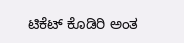ಟಿಕೆಟ್ ಕೊಡಿರಿ ಅಂತ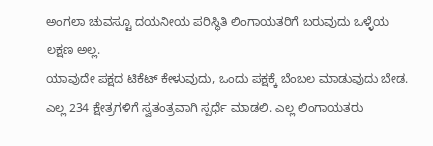ಅಂಗಲಾ ಚುವಸ್ಟೂ ದಯನೀಯ ಪರಿಸ್ಥಿತಿ ಲಿಂಗಾಯತರಿಗೆ ಬರುವುದು ಒಳ್ಳೆಯ ಲಕ್ಷಣ ಅಲ್ಲ.
ಯಾವುದೇ ಪಕ್ಷದ ಟಿಕೆಟ್ ಕೇಳುವುದು, ಒಂದು ಪಕ್ಷಕ್ಕೆ ಬೆಂಬಲ ಮಾಡುವುದು ಬೇಡ.
ಎಲ್ಲ 234 ಕ್ಷೇತ್ರಗಳಿಗೆ ಸ್ವತಂತ್ರವಾಗಿ ಸ್ಪರ್ಧೆ ಮಾಡಲಿ. ಎಲ್ಲ ಲಿಂಗಾಯತರು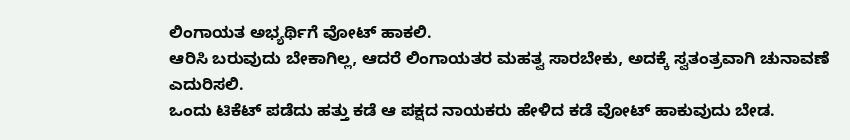ಲಿಂಗಾಯತ ಅಭ್ಯರ್ಥಿಗೆ ವೋಟ್ ಹಾಕಲಿ.
ಆರಿಸಿ ಬರುವುದು ಬೇಕಾಗಿಲ್ಲ, ಆದರೆ ಲಿಂಗಾಯತರ ಮಹತ್ವ ಸಾರಬೇಕು, ಅದಕ್ಕೆ ಸ್ವತಂತ್ರವಾಗಿ ಚುನಾವಣೆ ಎದುರಿಸಲಿ.
ಒಂದು ಟಿಕೆಟ್ ಪಡೆದು ಹತ್ತು ಕಡೆ ಆ ಪಕ್ಷದ ನಾಯಕರು ಹೇಳಿದ ಕಡೆ ವೋಟ್ ಹಾಕುವುದು ಬೇಡ.